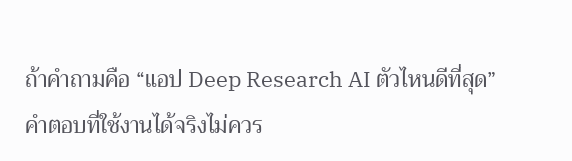ถ้าคำถามคือ “แอป Deep Research AI ตัวไหนดีที่สุด” คำตอบที่ใช้งานได้จริงไม่ควร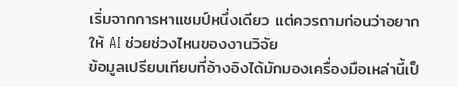เริ่มจากการหาแชมป์หนึ่งเดียว แต่ควรถามก่อนว่าอยากให้ AI ช่วยช่วงไหนของงานวิจัย
ข้อมูลเปรียบเทียบที่อ้างอิงได้มักมองเครื่องมือเหล่านี้เป็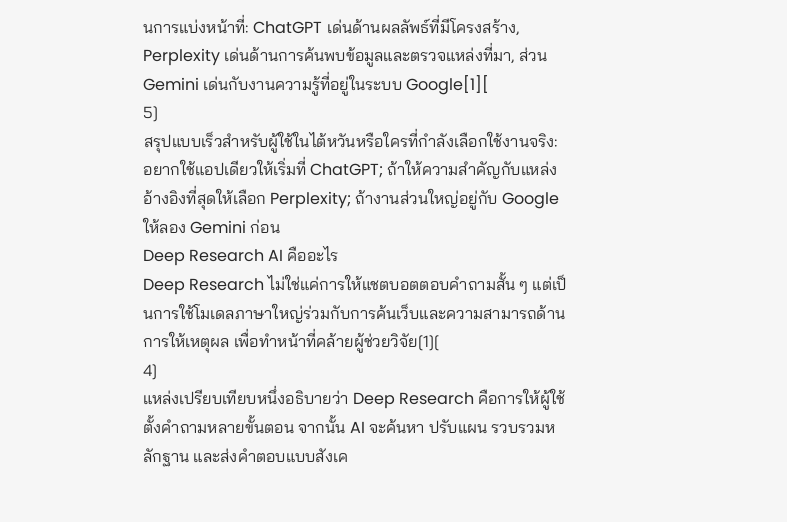นการแบ่งหน้าที่: ChatGPT เด่นด้านผลลัพธ์ที่มีโครงสร้าง, Perplexity เด่นด้านการค้นพบข้อมูลและตรวจแหล่งที่มา, ส่วน Gemini เด่นกับงานความรู้ที่อยู่ในระบบ Google[1][
5]
สรุปแบบเร็วสำหรับผู้ใช้ในไต้หวันหรือใครที่กำลังเลือกใช้งานจริง: อยากใช้แอปเดียวให้เริ่มที่ ChatGPT; ถ้าให้ความสำคัญกับแหล่งอ้างอิงที่สุดให้เลือก Perplexity; ถ้างานส่วนใหญ่อยู่กับ Google ให้ลอง Gemini ก่อน
Deep Research AI คืออะไร
Deep Research ไม่ใช่แค่การให้แชตบอตตอบคำถามสั้น ๆ แต่เป็นการใช้โมเดลภาษาใหญ่ร่วมกับการค้นเว็บและความสามารถด้านการให้เหตุผล เพื่อทำหน้าที่คล้ายผู้ช่วยวิจัย[1][
4]
แหล่งเปรียบเทียบหนึ่งอธิบายว่า Deep Research คือการให้ผู้ใช้ตั้งคำถามหลายขั้นตอน จากนั้น AI จะค้นหา ปรับแผน รวบรวมหลักฐาน และส่งคำตอบแบบสังเค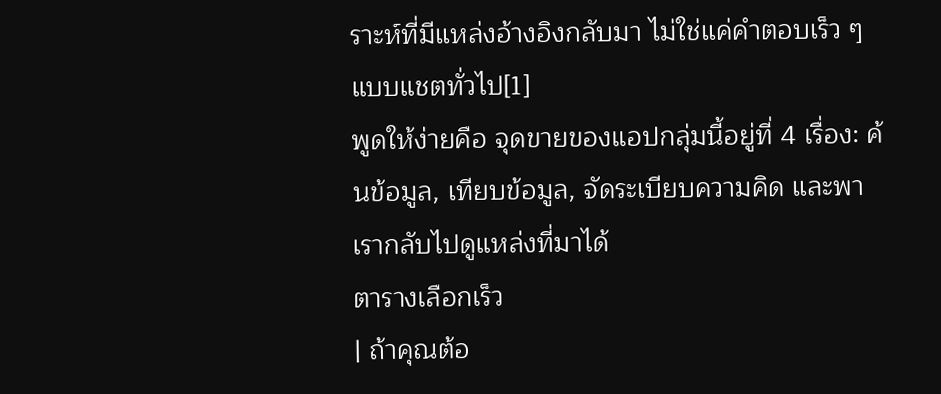ราะห์ที่มีแหล่งอ้างอิงกลับมา ไม่ใช่แค่คำตอบเร็ว ๆ แบบแชตทั่วไป[1]
พูดให้ง่ายคือ จุดขายของแอปกลุ่มนี้อยู่ที่ 4 เรื่อง: ค้นข้อมูล, เทียบข้อมูล, จัดระเบียบความคิด และพาเรากลับไปดูแหล่งที่มาได้
ตารางเลือกเร็ว
| ถ้าคุณต้อ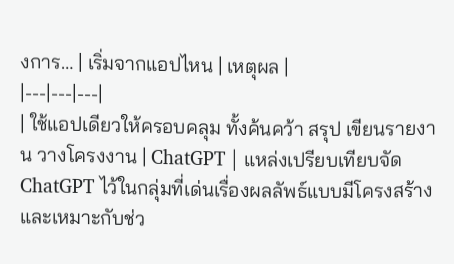งการ… | เริ่มจากแอปไหน | เหตุผล |
|---|---|---|
| ใช้แอปเดียวให้ครอบคลุม ทั้งค้นคว้า สรุป เขียนรายงาน วางโครงงาน | ChatGPT | แหล่งเปรียบเทียบจัด ChatGPT ไว้ในกลุ่มที่เด่นเรื่องผลลัพธ์แบบมีโครงสร้าง และเหมาะกับช่ว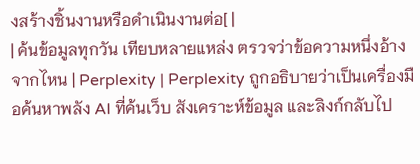งสร้างชิ้นงานหรือดำเนินงานต่อ[ |
| ค้นข้อมูลทุกวัน เทียบหลายแหล่ง ตรวจว่าข้อความหนึ่งอ้างจากไหน | Perplexity | Perplexity ถูกอธิบายว่าเป็นเครื่องมือค้นหาพลัง AI ที่ค้นเว็บ สังเคราะห์ข้อมูล และลิงก์กลับไป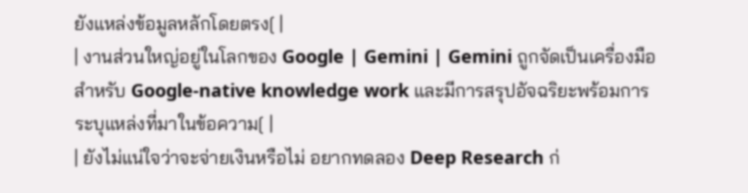ยังแหล่งข้อมูลหลักโดยตรง[ |
| งานส่วนใหญ่อยู่ในโลกของ Google | Gemini | Gemini ถูกจัดเป็นเครื่องมือสำหรับ Google-native knowledge work และมีการสรุปอัจฉริยะพร้อมการระบุแหล่งที่มาในข้อความ[ |
| ยังไม่แน่ใจว่าจะจ่ายเงินหรือไม่ อยากทดลอง Deep Research ก่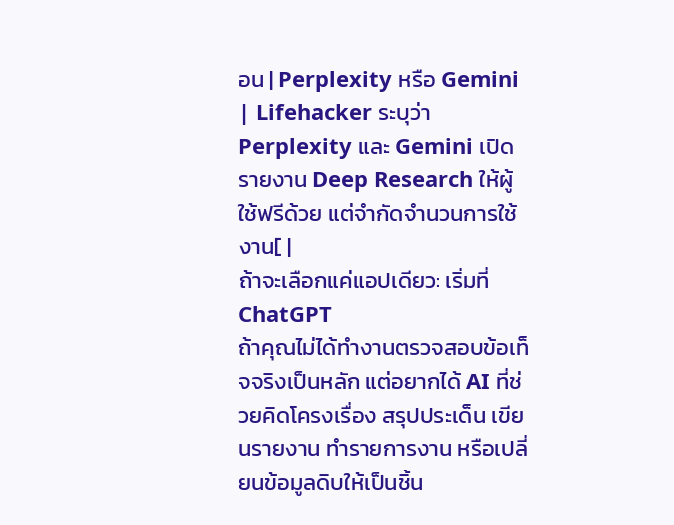อน | Perplexity หรือ Gemini | Lifehacker ระบุว่า Perplexity และ Gemini เปิดรายงาน Deep Research ให้ผู้ใช้ฟรีด้วย แต่จำกัดจำนวนการใช้งาน[ |
ถ้าจะเลือกแค่แอปเดียว: เริ่มที่ ChatGPT
ถ้าคุณไม่ได้ทำงานตรวจสอบข้อเท็จจริงเป็นหลัก แต่อยากได้ AI ที่ช่วยคิดโครงเรื่อง สรุปประเด็น เขียนรายงาน ทำรายการงาน หรือเปลี่ยนข้อมูลดิบให้เป็นชิ้น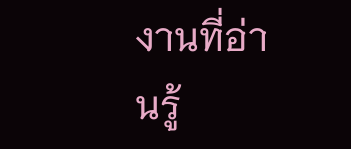งานที่อ่านรู้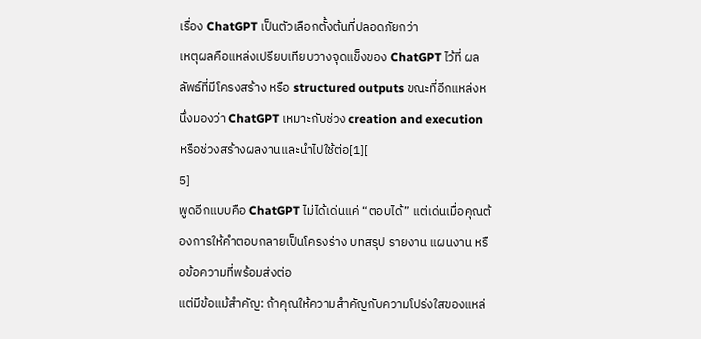เรื่อง ChatGPT เป็นตัวเลือกตั้งต้นที่ปลอดภัยกว่า
เหตุผลคือแหล่งเปรียบเทียบวางจุดแข็งของ ChatGPT ไว้ที่ ผลลัพธ์ที่มีโครงสร้าง หรือ structured outputs ขณะที่อีกแหล่งหนึ่งมองว่า ChatGPT เหมาะกับช่วง creation and execution หรือช่วงสร้างผลงานและนำไปใช้ต่อ[1][
5]
พูดอีกแบบคือ ChatGPT ไม่ได้เด่นแค่ “ตอบได้” แต่เด่นเมื่อคุณต้องการให้คำตอบกลายเป็นโครงร่าง บทสรุป รายงาน แผนงาน หรือข้อความที่พร้อมส่งต่อ
แต่มีข้อแม้สำคัญ: ถ้าคุณให้ความสำคัญกับความโปร่งใสของแหล่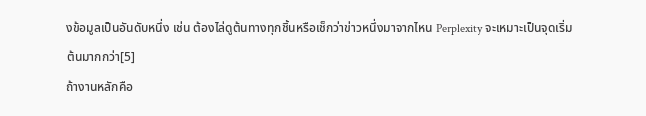งข้อมูลเป็นอันดับหนึ่ง เช่น ต้องไล่ดูต้นทางทุกชิ้นหรือเช็กว่าข่าวหนึ่งมาจากไหน Perplexity จะเหมาะเป็นจุดเริ่มต้นมากกว่า[5]
ถ้างานหลักคือ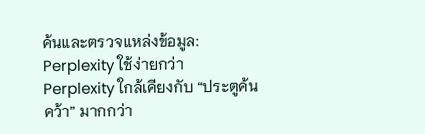ค้นและตรวจแหล่งข้อมูล: Perplexity ใช้ง่ายกว่า
Perplexity ใกล้เคียงกับ “ประตูค้นคว้า” มากกว่า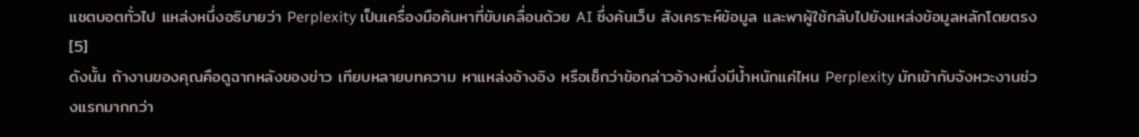แชตบอตทั่วไป แหล่งหนึ่งอธิบายว่า Perplexity เป็นเครื่องมือค้นหาที่ขับเคลื่อนด้วย AI ซึ่งค้นเว็บ สังเคราะห์ข้อมูล และพาผู้ใช้กลับไปยังแหล่งข้อมูลหลักโดยตรง[5]
ดังนั้น ถ้างานของคุณคือดูฉากหลังของข่าว เทียบหลายบทความ หาแหล่งอ้างอิง หรือเช็กว่าข้อกล่าวอ้างหนึ่งมีน้ำหนักแค่ไหน Perplexity มักเข้ากับจังหวะงานช่วงแรกมากกว่า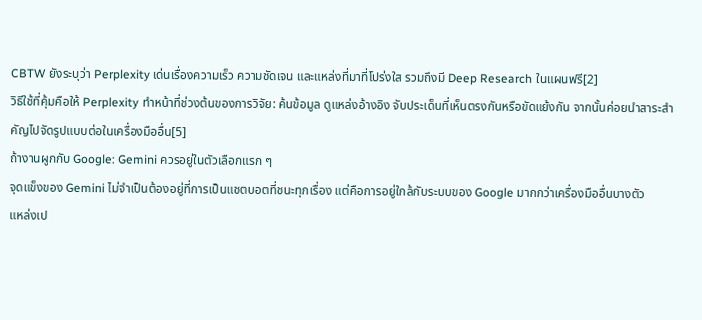CBTW ยังระบุว่า Perplexity เด่นเรื่องความเร็ว ความชัดเจน และแหล่งที่มาที่โปร่งใส รวมถึงมี Deep Research ในแผนฟรี[2]
วิธีใช้ที่คุ้มคือให้ Perplexity ทำหน้าที่ช่วงต้นของการวิจัย: ค้นข้อมูล ดูแหล่งอ้างอิง จับประเด็นที่เห็นตรงกันหรือขัดแย้งกัน จากนั้นค่อยนำสาระสำคัญไปจัดรูปแบบต่อในเครื่องมืออื่น[5]
ถ้างานผูกกับ Google: Gemini ควรอยู่ในตัวเลือกแรก ๆ
จุดแข็งของ Gemini ไม่จำเป็นต้องอยู่ที่การเป็นแชตบอตที่ชนะทุกเรื่อง แต่คือการอยู่ใกล้กับระบบของ Google มากกว่าเครื่องมืออื่นบางตัว
แหล่งเป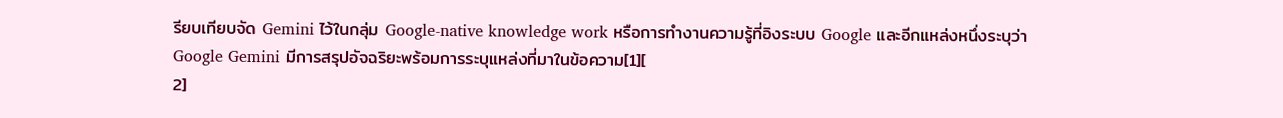รียบเทียบจัด Gemini ไว้ในกลุ่ม Google-native knowledge work หรือการทำงานความรู้ที่อิงระบบ Google และอีกแหล่งหนึ่งระบุว่า Google Gemini มีการสรุปอัจฉริยะพร้อมการระบุแหล่งที่มาในข้อความ[1][
2]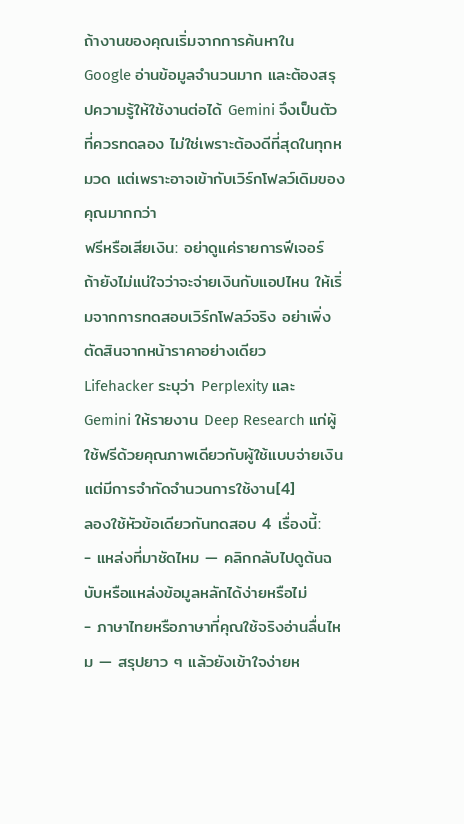ถ้างานของคุณเริ่มจากการค้นหาใน Google อ่านข้อมูลจำนวนมาก และต้องสรุปความรู้ให้ใช้งานต่อได้ Gemini จึงเป็นตัวที่ควรทดลอง ไม่ใช่เพราะต้องดีที่สุดในทุกหมวด แต่เพราะอาจเข้ากับเวิร์กโฟลว์เดิมของคุณมากกว่า
ฟรีหรือเสียเงิน: อย่าดูแค่รายการฟีเจอร์
ถ้ายังไม่แน่ใจว่าจะจ่ายเงินกับแอปไหน ให้เริ่มจากการทดสอบเวิร์กโฟลว์จริง อย่าเพิ่งตัดสินจากหน้าราคาอย่างเดียว
Lifehacker ระบุว่า Perplexity และ Gemini ให้รายงาน Deep Research แก่ผู้ใช้ฟรีด้วยคุณภาพเดียวกับผู้ใช้แบบจ่ายเงิน แต่มีการจำกัดจำนวนการใช้งาน[4]
ลองใช้หัวข้อเดียวกันทดสอบ 4 เรื่องนี้:
- แหล่งที่มาชัดไหม — คลิกกลับไปดูต้นฉบับหรือแหล่งข้อมูลหลักได้ง่ายหรือไม่
- ภาษาไทยหรือภาษาที่คุณใช้จริงอ่านลื่นไหม — สรุปยาว ๆ แล้วยังเข้าใจง่ายห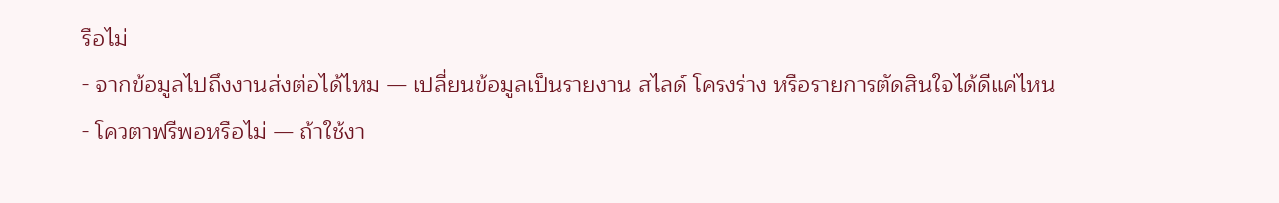รือไม่
- จากข้อมูลไปถึงงานส่งต่อได้ไหม — เปลี่ยนข้อมูลเป็นรายงาน สไลด์ โครงร่าง หรือรายการตัดสินใจได้ดีแค่ไหน
- โควตาฟรีพอหรือไม่ — ถ้าใช้งา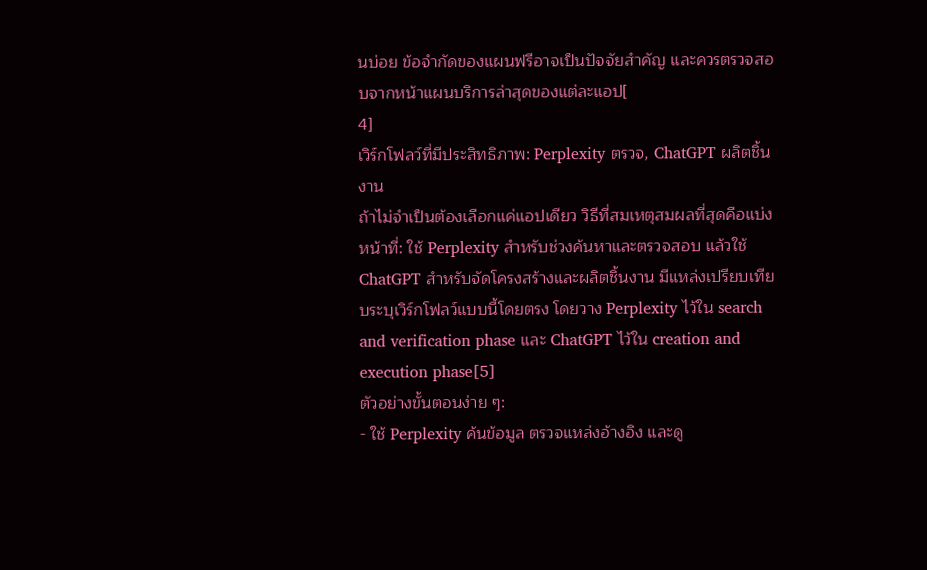นบ่อย ข้อจำกัดของแผนฟรีอาจเป็นปัจจัยสำคัญ และควรตรวจสอบจากหน้าแผนบริการล่าสุดของแต่ละแอป[
4]
เวิร์กโฟลว์ที่มีประสิทธิภาพ: Perplexity ตรวจ, ChatGPT ผลิตชิ้นงาน
ถ้าไม่จำเป็นต้องเลือกแค่แอปเดียว วิธีที่สมเหตุสมผลที่สุดคือแบ่งหน้าที่: ใช้ Perplexity สำหรับช่วงค้นหาและตรวจสอบ แล้วใช้ ChatGPT สำหรับจัดโครงสร้างและผลิตชิ้นงาน มีแหล่งเปรียบเทียบระบุเวิร์กโฟลว์แบบนี้โดยตรง โดยวาง Perplexity ไว้ใน search and verification phase และ ChatGPT ไว้ใน creation and execution phase[5]
ตัวอย่างขั้นตอนง่าย ๆ:
- ใช้ Perplexity ค้นข้อมูล ตรวจแหล่งอ้างอิง และดู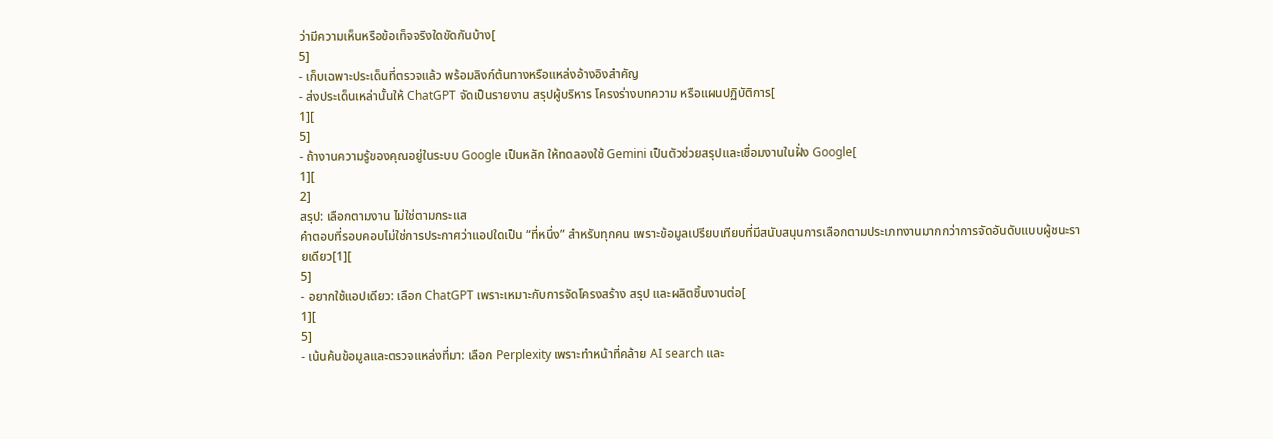ว่ามีความเห็นหรือข้อเท็จจริงใดขัดกันบ้าง[
5]
- เก็บเฉพาะประเด็นที่ตรวจแล้ว พร้อมลิงก์ต้นทางหรือแหล่งอ้างอิงสำคัญ
- ส่งประเด็นเหล่านั้นให้ ChatGPT จัดเป็นรายงาน สรุปผู้บริหาร โครงร่างบทความ หรือแผนปฏิบัติการ[
1][
5]
- ถ้างานความรู้ของคุณอยู่ในระบบ Google เป็นหลัก ให้ทดลองใช้ Gemini เป็นตัวช่วยสรุปและเชื่อมงานในฝั่ง Google[
1][
2]
สรุป: เลือกตามงาน ไม่ใช่ตามกระแส
คำตอบที่รอบคอบไม่ใช่การประกาศว่าแอปใดเป็น “ที่หนึ่ง” สำหรับทุกคน เพราะข้อมูลเปรียบเทียบที่มีสนับสนุนการเลือกตามประเภทงานมากกว่าการจัดอันดับแบบผู้ชนะรายเดียว[1][
5]
- อยากใช้แอปเดียว: เลือก ChatGPT เพราะเหมาะกับการจัดโครงสร้าง สรุป และผลิตชิ้นงานต่อ[
1][
5]
- เน้นค้นข้อมูลและตรวจแหล่งที่มา: เลือก Perplexity เพราะทำหน้าที่คล้าย AI search และ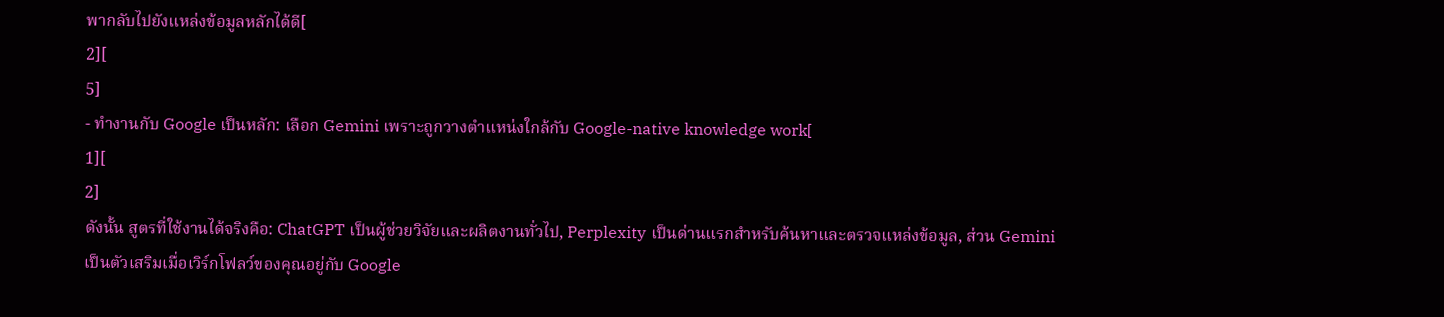พากลับไปยังแหล่งข้อมูลหลักได้ดี[
2][
5]
- ทำงานกับ Google เป็นหลัก: เลือก Gemini เพราะถูกวางตำแหน่งใกล้กับ Google-native knowledge work[
1][
2]
ดังนั้น สูตรที่ใช้งานได้จริงคือ: ChatGPT เป็นผู้ช่วยวิจัยและผลิตงานทั่วไป, Perplexity เป็นด่านแรกสำหรับค้นหาและตรวจแหล่งข้อมูล, ส่วน Gemini เป็นตัวเสริมเมื่อเวิร์กโฟลว์ของคุณอยู่กับ Google